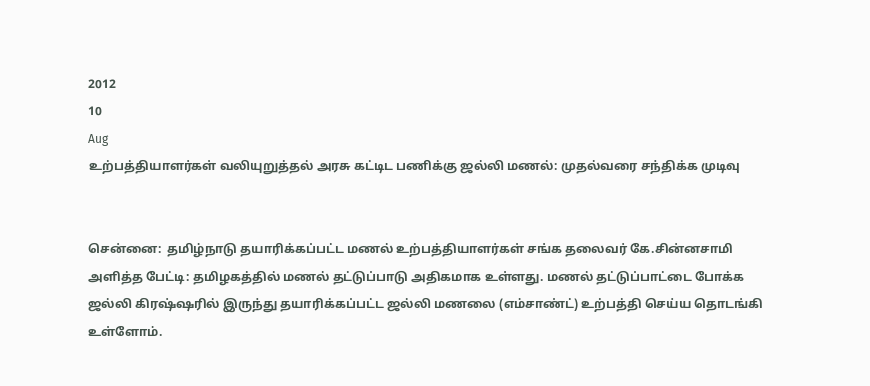2012
10
Aug
உற்பத்தியாளர்கள் வலியுறுத்தல் அரசு கட்டிட பணிக்கு ஜல்லி மணல்: முதல்வரை சந்திக்க முடிவு


சென்னை:  தமிழ்நாடு தயாரிக்கப்பட்ட மணல் உற்பத்தியாளர்கள் சங்க தலைவர் கே.சின்னசாமி அளித்த பேட்டி: தமிழகத்தில் மணல் தட்டுப்பாடு அதிகமாக உள்ளது. மணல் தட்டுப்பாட்டை போக்க ஜல்லி கிரஷ்ஷரில் இருந்து தயாரிக்கப்பட்ட ஜல்லி மணலை (எம்சாண்ட்) உற்பத்தி செய்ய தொடங்கி உள்ளோம்.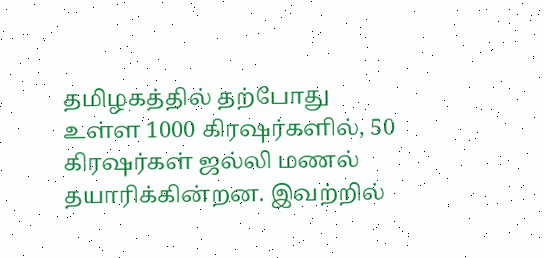தமிழகத்தில் தற்போது உள்ள 1000 கிரஷர்களில், 50 கிரஷர்கள் ஜல்லி மணல் தயாரிக்கின்றன. இவற்றில்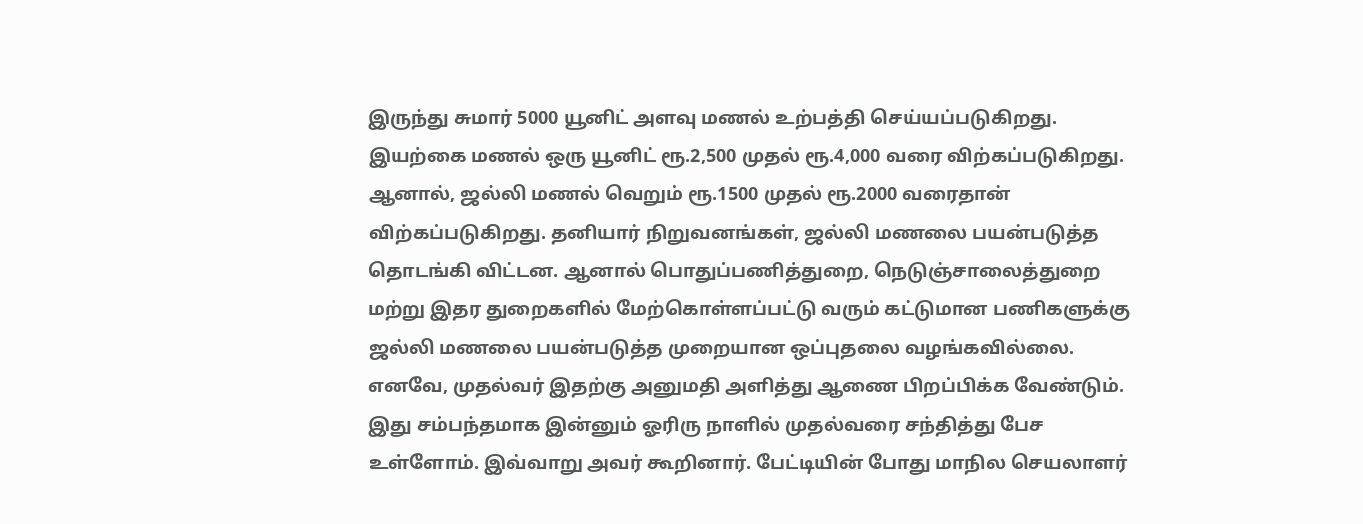இருந்து சுமார் 5000 யூனிட் அளவு மணல் உற்பத்தி செய்யப்படுகிறது. இயற்கை மணல் ஒரு யூனிட் ரூ.2,500 முதல் ரூ.4,000 வரை விற்கப்படுகிறது. ஆனால், ஜல்லி மணல் வெறும் ரூ.1500 முதல் ரூ.2000 வரைதான் விற்கப்படுகிறது. தனியார் நிறுவனங்கள், ஜல்லி மணலை பயன்படுத்த தொடங்கி விட்டன. ஆனால் பொதுப்பணித்துறை, நெடுஞ்சாலைத்துறை மற்று இதர துறைகளில் மேற்கொள்ளப்பட்டு வரும் கட்டுமான பணிகளுக்கு ஜல்லி மணலை பயன்படுத்த முறையான ஒப்புதலை வழங்கவில்லை. எனவே, முதல்வர் இதற்கு அனுமதி அளித்து ஆணை பிறப்பிக்க வேண்டும். இது சம்பந்தமாக இன்னும் ஓரிரு நாளில் முதல்வரை சந்தித்து பேச உள்ளோம். இவ்வாறு அவர் கூறினார். பேட்டியின் போது மாநில செயலாளர்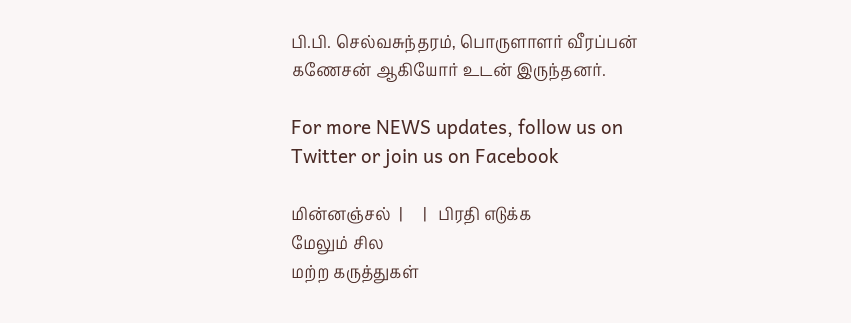பி.பி. செல்வசுந்தரம், பொருளாளர் வீரப்பன் கணேசன் ஆகியோர் உடன் இருந்தனர்.

For more NEWS updates, follow us on Twitter or join us on Facebook

மின்னஞ்சல்  |     |   பிரதி எடுக்க
மேலும் சில
மற்ற கருத்துகள்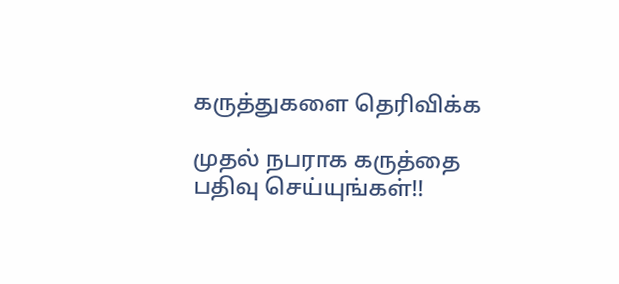கருத்துகளை தெரிவிக்க

முதல் நபராக கருத்தை பதிவு செய்யுங்கள்!!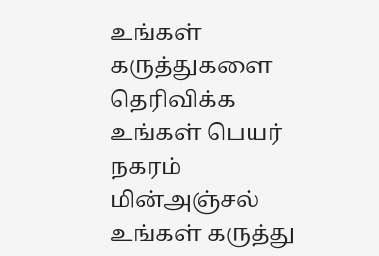உங்கள் கருத்துகளை தெரிவிக்க
உங்கள் பெயர்
நகரம்
மின்அஞ்சல்
உங்கள் கருத்து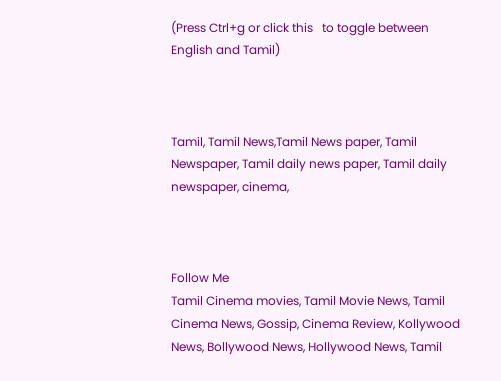(Press Ctrl+g or click this   to toggle between English and Tamil)



Tamil, Tamil News,Tamil News paper, Tamil Newspaper, Tamil daily news paper, Tamil daily newspaper, cinema,



Follow Me
Tamil Cinema movies, Tamil Movie News, Tamil Cinema News, Gossip, Cinema Review, Kollywood News, Bollywood News, Hollywood News, Tamil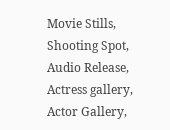Movie Stills, Shooting Spot, Audio Release, Actress gallery, Actor Gallery,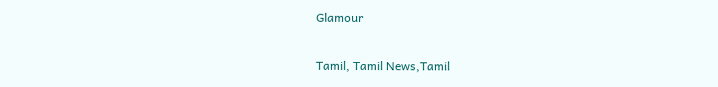Glamour

Tamil, Tamil News,Tamil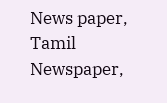News paper, Tamil Newspaper,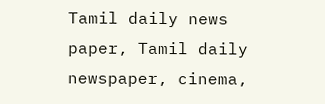Tamil daily news paper, Tamil daily newspaper, cinema,